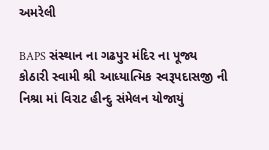અમરેલી

BAPS સંસ્થાન ના ગઢપુર મંદિર ના પૂજ્ય કોઠારી સ્વામી શ્રી આધ્યાત્મિક સ્વરૂપદાસજી ની નિશ્રા માં વિરાટ હીન્દુ સંમેલન ‌યોજાયું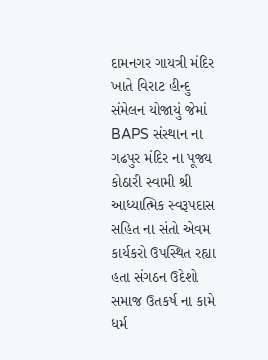દામનગર ગાયત્રી મંદિર ખાતે વિરાટ હીન્દુ સંમેલન ‌યોજાયું જેમાં BAPS સંસ્થાન ના ગઢપુર મંદિર ના પૂજ્ય કોઠારી સ્વામી શ્રી આધ્યાત્મિક સ્વરૂપદાસ સહિત ના સંતો એવમ કાર્યકરો ઉપસ્થિત રહ્યા હતા સંગઠન ઉદેશો સમાજ ઉતકર્ષ ના કામે ધર્મ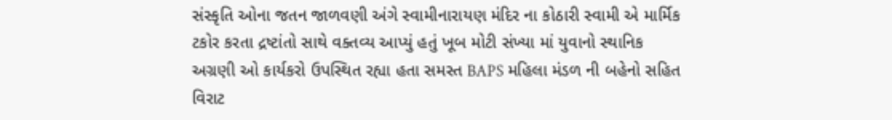સંસ્કૃતિ ઓના જતન જાળવણી અંગે સ્વામીનારાયણ મંદિર ના કોઠારી સ્વામી એ માર્મિક ટકોર કરતા દ્રષ્ટાંતો સાથે વક્તવ્ય આપ્યું હતું ખૂબ મોટી સંખ્યા માં યુવાનો સ્થાનિક અગ્રણી ઓ કાર્યકરો ઉપસ્થિત રહ્યા હતા સમસ્ત BAPS મહિલા મંડળ ની બહેનો સહિત વિરાટ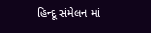હિન્દૂ સંમેલન માં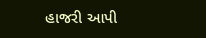હાજરી આપી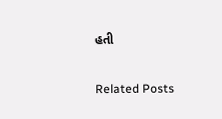હતી

Related Posts